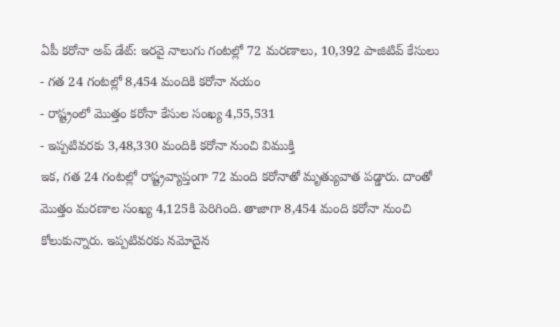ఏపీ కరోనా అప్ డేట్: ఇరవై నాలుగు గంటల్లో 72 మరణాలు, 10,392 పాజిటివ్ కేసులు
- గత 24 గంటల్లో 8,454 మందికి కరోనా నయం
- రాష్ట్రంలో మొత్తం కరోనా కేసుల సంఖ్య 4,55,531
- ఇప్పటివరకు 3,48,330 మందికి కరోనా నుంచి విముక్తి
ఇక, గత 24 గంటల్లో రాష్ట్రవ్యాప్తంగా 72 మంది కరోనాతో మృత్యువాత పడ్డారు. దాంతో మొత్తం మరణాల సంఖ్య 4,125కి పెరిగింది. తాజాగా 8,454 మంది కరోనా నుంచి కోలుకున్నారు. ఇప్పటివరకు నమోదైన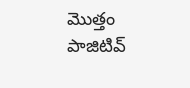మొత్తం పాజిటివ్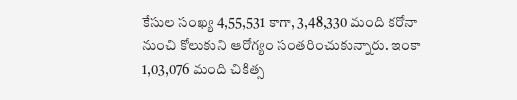కేసుల సంఖ్య 4,55,531 కాగా, 3,48,330 మంది కరోనా నుంచి కోలుకుని ఆరోగ్యం సంతరించుకున్నారు. ఇంకా 1,03,076 మంది చికిత్స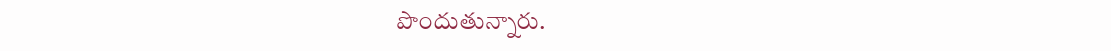పొందుతున్నారు.